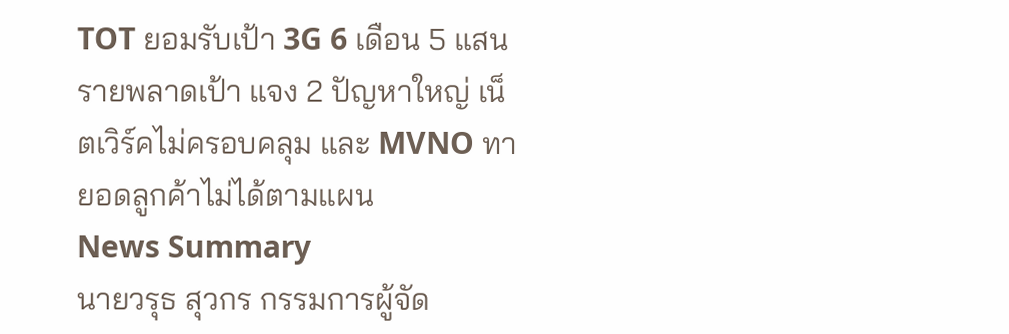TOT ยอมรับเป้า 3G 6 เดือน 5 แสนรายพลาดเป้า แจง 2 ปัญหาใหญ่ เน็ตเวิร์คไม่ครอบคลุม และ MVNO ทายอดลูกค้าไม่ได้ตามแผน
News Summary
นายวรุธ สุวกร กรรมการผู้จัด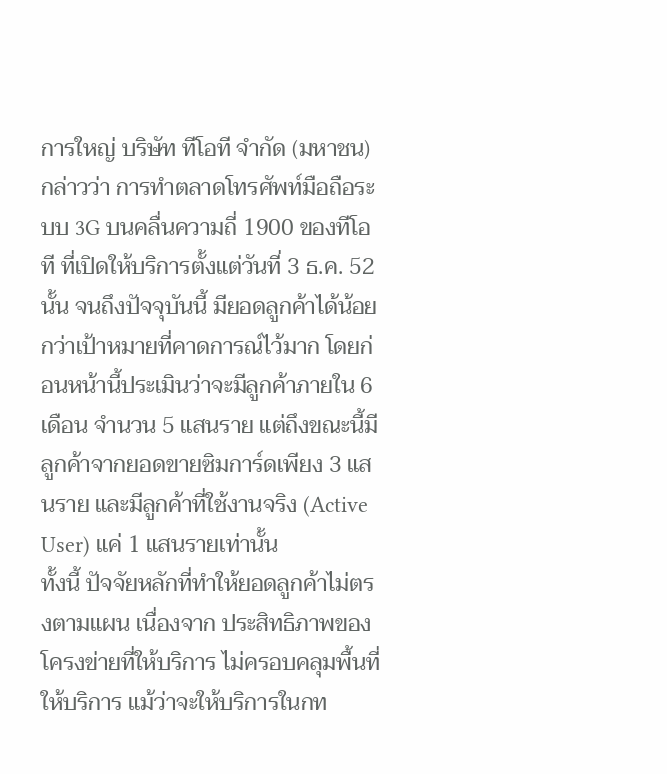การใหญ่ บริษัท ทีโอที จำกัด (มหาชน) กล่าวว่า การทำตลาดโทรศัพท์มือถือระบบ 3G บนคลื่นความถี่ 1900 ของทีโอที ที่เปิดให้บริการตั้งแต่วันที่ 3 ธ.ค. 52 นั้น จนถึงปัจจุบันนี้ มียอดลูกค้าได้น้อยกว่าเป้าหมายที่คาดการณ์ไว้มาก โดยก่อนหน้านี้ประเมินว่าจะมีลูกค้าภายใน 6 เดือน จำนวน 5 แสนราย แต่ถึงขณะนี้มีลูกค้าจากยอดขายซิมการ์ดเพียง 3 แสนราย และมีลูกค้าที่ใช้งานจริง (Active User) แค่ 1 แสนรายเท่านั้น
ทั้งนี้ ปัจจัยหลักที่ทำให้ยอดลูกค้าไม่ตรงตามแผน เนื่องจาก ประสิทธิภาพของโครงข่ายที่ให้บริการ ไม่ครอบคลุมพื้นที่ให้บริการ แม้ว่าจะให้บริการในกท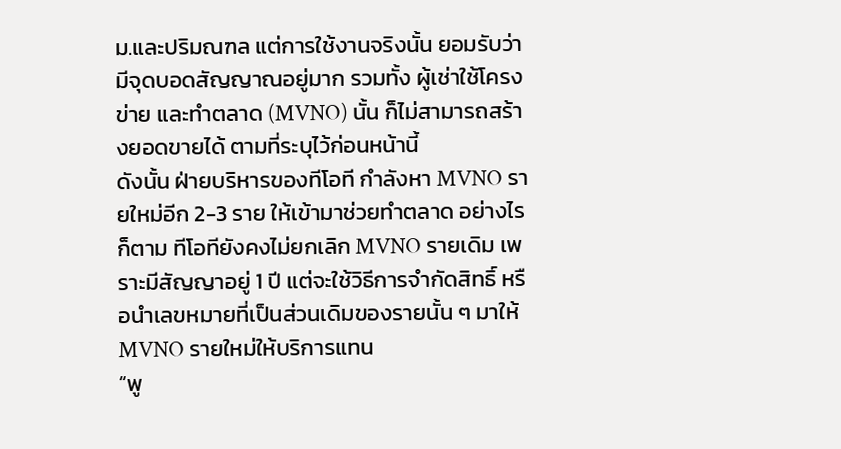ม.และปริมณฑล แต่การใช้งานจริงนั้น ยอมรับว่ามีจุดบอดสัญญาณอยู่มาก รวมทั้ง ผู้เช่าใช้โครงข่าย และทำตลาด (MVNO) นั้น ก็ไม่สามารถสร้างยอดขายได้ ตามที่ระบุไว้ก่อนหน้านี้
ดังนั้น ฝ่ายบริหารของทีโอที กำลังหา MVNO รายใหม่อีก 2-3 ราย ให้เข้ามาช่วยทำตลาด อย่างไรก็ตาม ทีโอทียังคงไม่ยกเลิก MVNO รายเดิม เพราะมีสัญญาอยู่ 1 ปี แต่จะใช้วิธีการจำกัดสิทธิ์ หรือนำเลขหมายที่เป็นส่วนเดิมของรายนั้น ๆ มาให้ MVNO รายใหม่ให้บริการแทน
“พู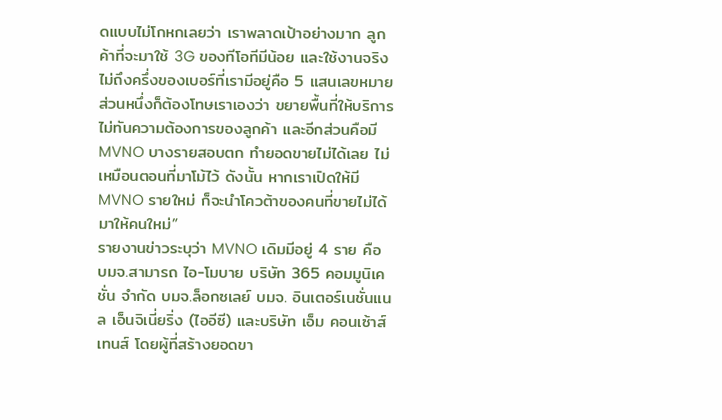ดแบบไม่โกหกเลยว่า เราพลาดเป้าอย่างมาก ลูกค้าที่จะมาใช้ 3G ของทีโอทีมีน้อย และใช้งานจริงไม่ถึงครึ่งของเบอร์ที่เรามีอยู่คือ 5 แสนเลขหมาย ส่วนหนึ่งก็ต้องโทษเราเองว่า ขยายพื้นที่ให้บริการไม่ทันความต้องการของลูกค้า และอีกส่วนคือมี MVNO บางรายสอบตก ทำยอดขายไม่ได้เลย ไม่เหมือนตอนที่มาโม้ไว้ ดังนั้น หากเราเปิดให้มี MVNO รายใหม่ ก็จะนำโควต้าของคนที่ขายไม่ได้มาให้คนใหม่”
รายงานข่าวระบุว่า MVNO เดิมมีอยู่ 4 ราย คือ บมจ.สามารถ ไอ-โมบาย บริษัท 365 คอมมูนิเคชั่น จำกัด บมจ.ล็อกซเลย์ บมจ. อินเตอร์เนชั่นแนล เอ็นจิเนี่ยริ่ง (ไออีซี) และบริษัท เอ็ม คอนเซ้าส์เทนส์ โดยผู้ที่สร้างยอดขา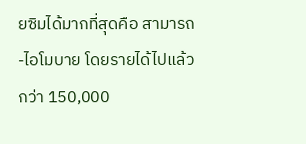ยซิมได้มากที่สุดคือ สามารถ-ไอโมบาย โดยรายได้ไปแล้วกว่า 150,000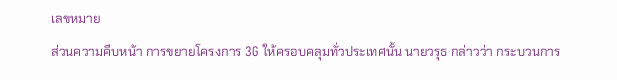เลขหมาย
ส่วนความคืบหน้า การขยายโครงการ 3G ให้ครอบคลุมทั่วประเทศนั้น นายวรุธ กล่าวว่า กระบวนการ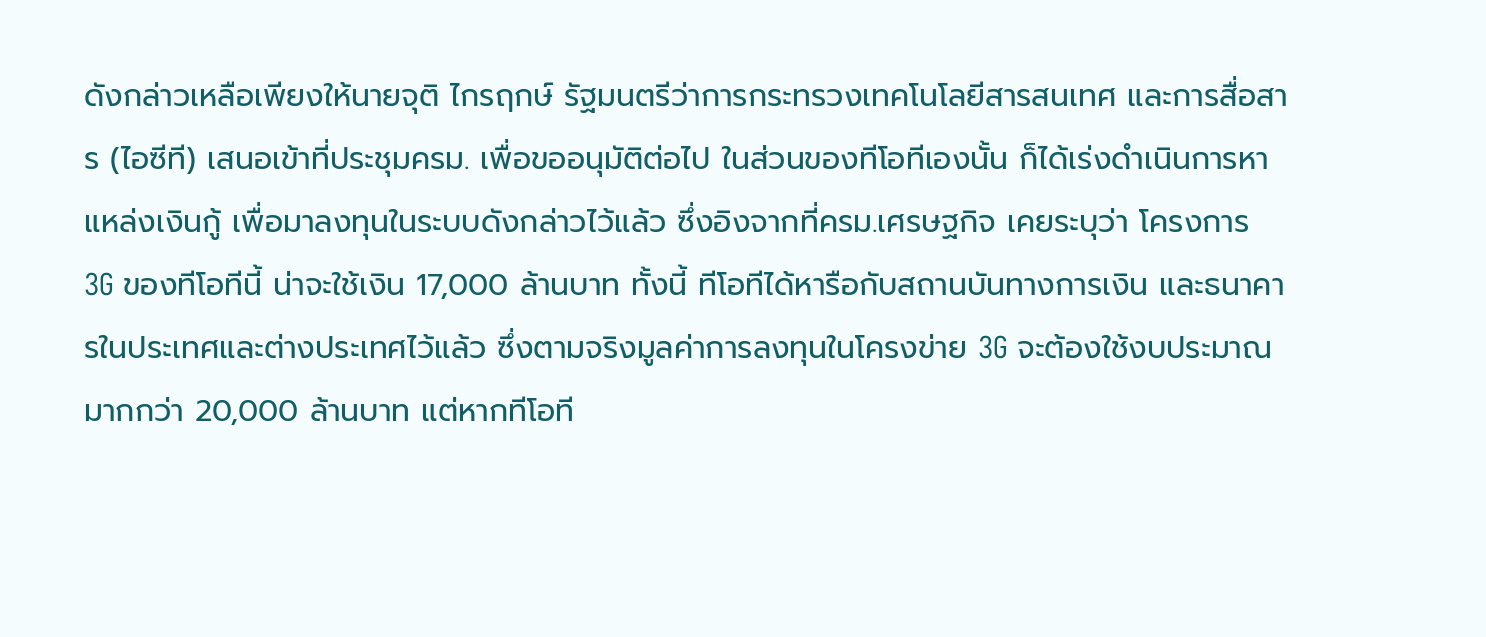ดังกล่าวเหลือเพียงให้นายจุติ ไกรฤกษ์ รัฐมนตรีว่าการกระทรวงเทคโนโลยีสารสนเทศ และการสื่อสาร (ไอซีที) เสนอเข้าที่ประชุมครม. เพื่อขออนุมัติต่อไป ในส่วนของทีโอทีเองนั้น ก็ได้เร่งดำเนินการหาแหล่งเงินกู้ เพื่อมาลงทุนในระบบดังกล่าวไว้แล้ว ซึ่งอิงจากที่ครม.เศรษฐกิจ เคยระบุว่า โครงการ 3G ของทีโอทีนี้ น่าจะใช้เงิน 17,000 ล้านบาท ทั้งนี้ ทีโอทีได้หารือกับสถานบันทางการเงิน และธนาคารในประเทศและต่างประเทศไว้แล้ว ซึ่งตามจริงมูลค่าการลงทุนในโครงข่าย 3G จะต้องใช้งบประมาณมากกว่า 20,000 ล้านบาท แต่หากทีโอที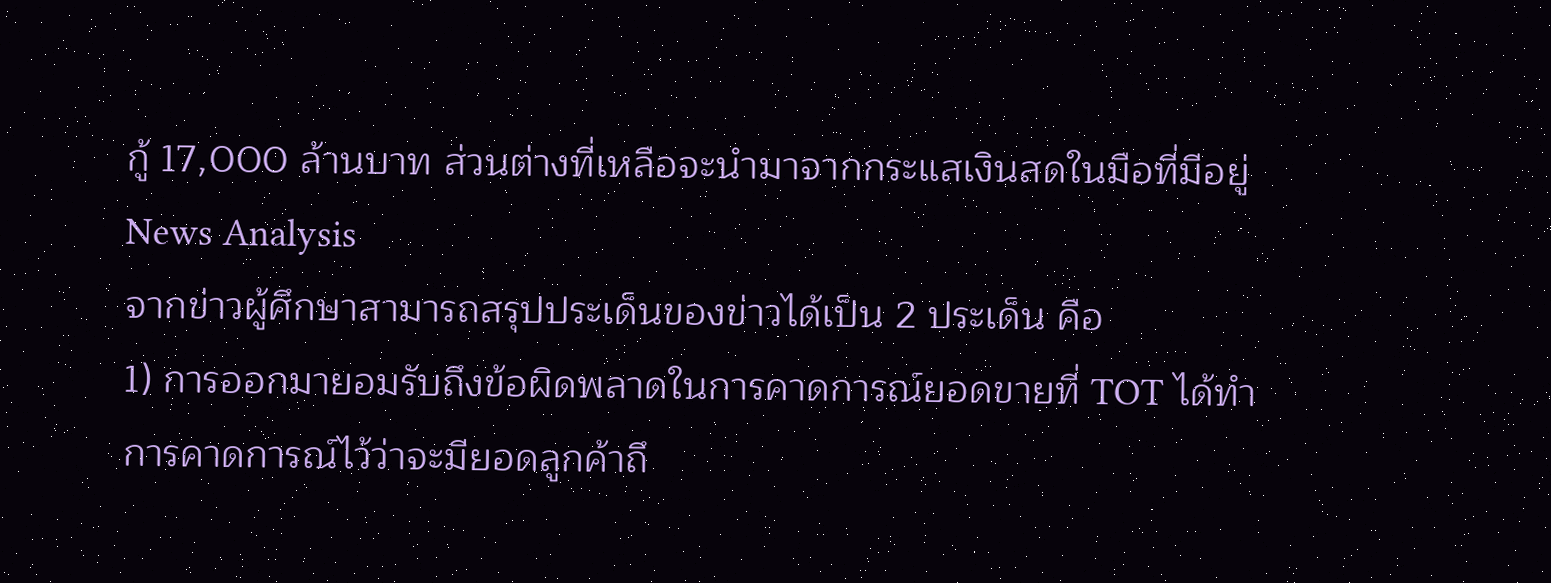กู้ 17,000 ล้านบาท ส่วนต่างที่เหลือจะนำมาจากกระแสเงินสดในมือที่มีอยู่
News Analysis
จากข่าวผู้ศึกษาสามารถสรุปประเด็นของข่าวได้เป็น 2 ประเด็น คือ
1) การออกมายอมรับถึงข้อผิดพลาดในการคาดการณ์ยอดขายที่ TOT ได้ทำการคาดการณ์ไว้ว่าจะมียอดลูกค้าถึ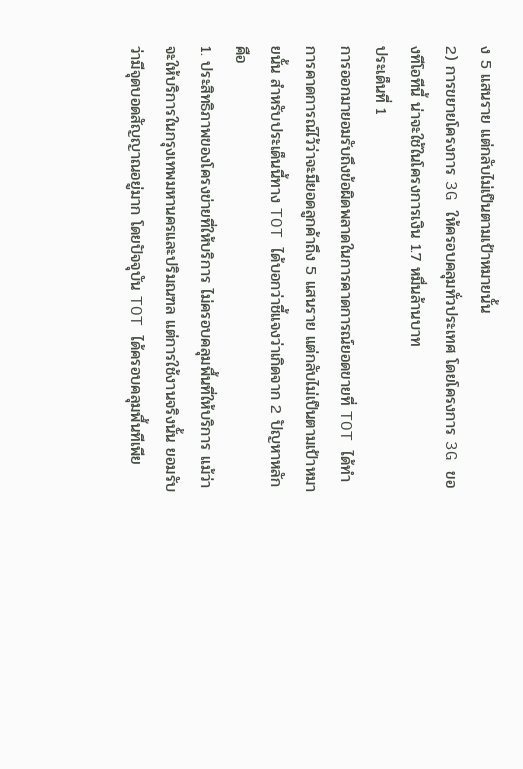ง 5 แสนราย แต่กลับไม่เป็นตามเป้าหมายนั้น
2) การขยายโครงการ 3G ให้ครอบคลุมทั่วประเทศ โดยโครงการ 3G ของทีโอทีนี้ น่าจะใช้ในโครงการเงิน 1.7 หมื่นล้านบาท
ประเด็นที่ 1
การออกมายอมรับถึงข้อผิดพลาดในการคาดการณ์ยอดขายที่ TOT ได้ทำการคาดการณ์ไว้ว่าจะมียอดลูกค้าถึง 5 แสนราย แต่กลับไม่เป็นตามเป้าหมายนั้น สำหรับประเด็นนี้ทาง TOT ได้บอกว่าชี้แจงว่าเกิดจาก 2 ปัญหาหลัก คือ
1. ประสิทธิภาพของโครงข่ายที่ให้บริการ ไม่ครอบคลุมพื้นที่ให้บริการ แม้ว่าจะให้บริการในกรุงเทพมหานครและปริมณฑล แต่การใช้งานจริงนั้น ยอมรับว่ามีจุดบอดสัญญาณอยู่มาก โดยปัจจุบัน TOT ได้ครอบคลุมพื้นทีเพีย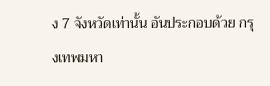ง 7 จังหวัดเท่านั้น อันประกอบด้วย กรุงเทพมหา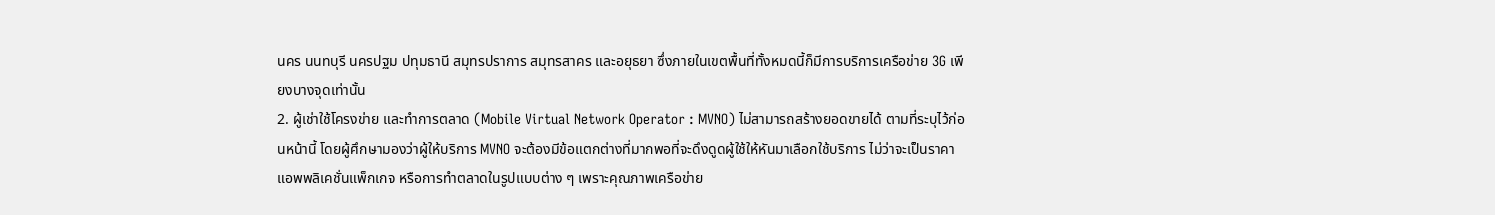นคร นนทบุรี นครปฐม ปทุมธานี สมุทรปราการ สมุทรสาคร และอยุธยา ซึ่งภายในเขตพื้นที่ทั้งหมดนี้ก็มีการบริการเครือข่าย 3G เพียงบางจุดเท่านั้น
2. ผู้เช่าใช้โครงข่าย และทำการตลาด (Mobile Virtual Network Operator : MVNO) ไม่สามารถสร้างยอดขายได้ ตามที่ระบุไว้ก่อนหน้านี้ โดยผู้ศึกษามองว่าผู้ให้บริการ MVNO จะต้องมีข้อแตกต่างที่มากพอที่จะดึงดูดผู้ใช้ให้หันมาเลือกใช้บริการ ไม่ว่าจะเป็นราคา แอพพลิเคชั่นแพ็กเกจ หรือการทำตลาดในรูปแบบต่าง ๆ เพราะคุณภาพเครือข่าย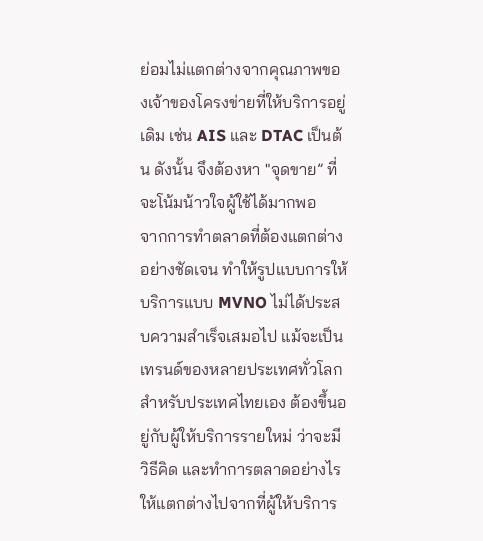ย่อมไม่แตกต่างจากคุณภาพของเจ้าของโครงข่ายที่ให้บริการอยู่เดิม เช่น AIS และ DTAC เป็นต้น ดังนั้น จึงต้องหา "จุดขาย” ที่จะโน้มน้าวใจผู้ใช้ได้มากพอ
จากการทำตลาดที่ต้องแตกต่างอย่างชัดเจน ทำให้รูปแบบการให้บริการแบบ MVNO ไม่ได้ประสบความสำเร็จเสมอไป แม้จะเป็นเทรนด์ของหลายประเทศทั่วโลก สำหรับประเทศไทยเอง ต้องขึ้นอยู่กับผู้ให้บริการรายใหม่ ว่าจะมีวิธีคิด และทำการตลาดอย่างไรให้แตกต่างไปจากที่ผู้ให้บริการ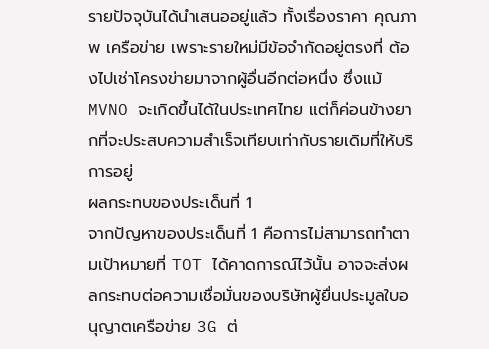รายปัจจุบันได้นำเสนออยู่แล้ว ทั้งเรื่องราคา คุณภาพ เครือข่าย เพราะรายใหม่มีข้อจำกัดอยู่ตรงที่ ต้องไปเช่าโครงข่ายมาจากผู้อื่นอีกต่อหนึ่ง ซึ่งแม้ MVNO จะเกิดขึ้นได้ในประเทศไทย แต่ก็ค่อนข้างยากที่จะประสบความสำเร็จเทียบเท่ากับรายเดิมที่ให้บริการอยู่
ผลกระทบของประเด็นที่ 1
จากปัญหาของประเด็นที่ 1 คือการไม่สามารถทำตามเป้าหมายที่ TOT ได้คาดการณ์ไว้นั้น อาจจะส่งผลกระทบต่อความเชื่อมั่นของบริษัทผู้ยื่นประมูลใบอนุญาตเครือข่าย 3G ต่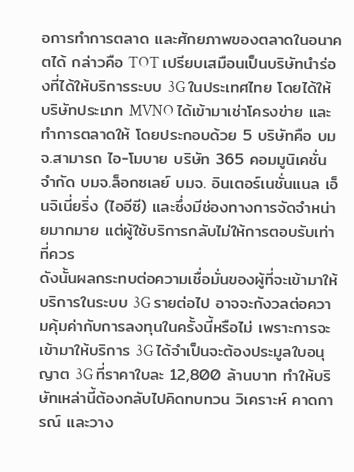อการทำการตลาด และศักยภาพของตลาดในอนาคตได้ กล่าวคือ TOT เปรียบเสมือนเป็นบริษัทนำร่องที่ได้ให้บริการระบบ 3G ในประเทศไทย โดยได้ให้บริษัทประเภท MVNO ได้เข้ามาเช่าโครงข่าย และทำการตลาดให้ โดยประกอบด้วย 5 บริษัทคือ บมจ.สามารถ ไอ-โมบาย บริษัท 365 คอมมูนิเคชั่น จำกัด บมจ.ล็อกซเลย์ บมจ. อินเตอร์เนชั่นแนล เอ็นจิเนี่ยริ่ง (ไออีซี) และซึ่งมีช่องทางการจัดจำหน่ายมากมาย แต่ผู้ใช้บริการกลับไม่ให้การตอบรับเท่าที่ควร
ดังนั้นผลกระทบต่อความเชื่อมั่นของผู้ที่จะเข้ามาให้บริการในระบบ 3G รายต่อไป อาจจะกังวลต่อความคุ้มค่ากับการลงทุนในครั้งนี้หรือไม่ เพราะการจะเข้ามาให้บริการ 3G ได้จำเป็นจะต้องประมูลใบอนุญาต 3G ที่ราคาใบละ 12,800 ล้านบาท ทำให้บริษัทเหล่านี้ต้องกลับไปคิดทบทวน วิเคราะห์ คาดการณ์ และวาง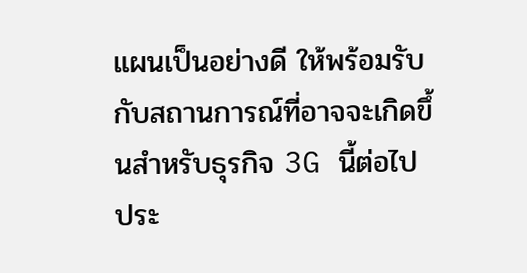แผนเป็นอย่างดี ให้พร้อมรับกับสถานการณ์ที่อาจจะเกิดขึ้นสำหรับธุรกิจ 3G นี้ต่อไป
ประ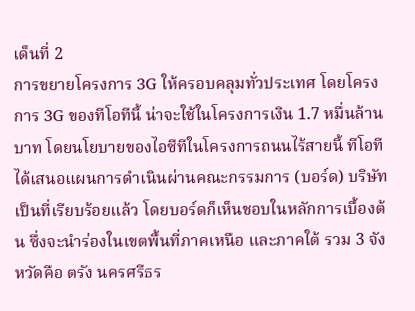เด็นที่ 2
การขยายโครงการ 3G ให้ครอบคลุมทั่วประเทศ โดยโครงการ 3G ของทีโอทีนี้ น่าจะใช้ในโครงการเงิน 1.7 หมื่นล้านบาท โดยนโยบายของไอซีทีในโครงการถนนไร้สายนี้ ทีโอทีได้เสนอแผนการดำเนินผ่านคณะกรรมการ (บอร์ด) บริษัทเป็นที่เรียบร้อยแล้ว โดยบอร์ดก็เห็นชอบในหลักการเบื้องต้น ซึ่งจะนำร่องในเขตพื้นที่ภาคเหนือ และภาคใต้ รวม 3 จังหวัดคือ ตรัง นครศรีธร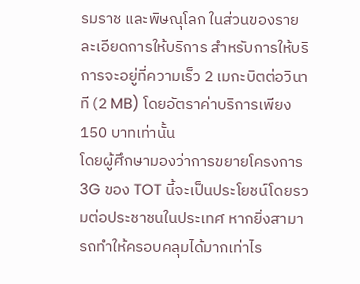รมราช และพิษณุโลก ในส่วนของรายละเอียดการให้บริการ สำหรับการให้บริการจะอยู่ที่ความเร็ว 2 เมกะบิตต่อวินาที (2 MB) โดยอัตราค่าบริการเพียง 150 บาทเท่านั้น
โดยผู้ศึกษามองว่าการขยายโครงการ 3G ของ TOT นี้จะเป็นประโยชน์โดยรวมต่อประชาชนในประเทศ หากยิ่งสามารถทำให้ครอบคลุมได้มากเท่าไร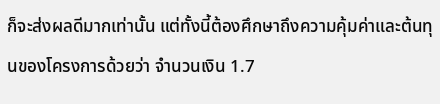ก็จะส่งผลดีมากเท่านั้น แต่ทั้งนี้ต้องศึกษาถึงความคุ้มค่าและต้นทุนของโครงการด้วยว่า จำนวนเงิน 1.7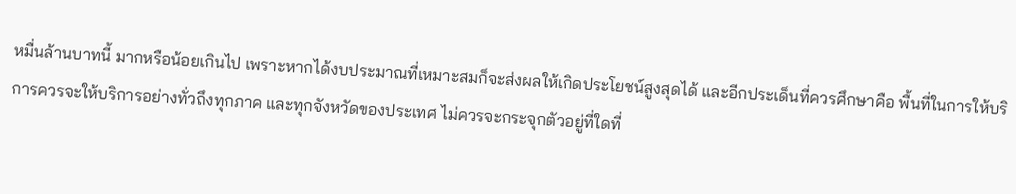หมื่นล้านบาทนี้ มากหรือน้อยเกินไป เพราะหากได้งบประมาณที่เหมาะสมก็จะส่งผลให้เกิดประโยชน์สูงสุดได้ และอีกประเด็นที่ควรศึกษาคือ พื้นที่ในการให้บริการควรจะให้บริการอย่างทั่วถึงทุกภาค และทุกจังหวัดของประเทศ ไม่ควรจะกระจุกตัวอยู่ที่ใดที่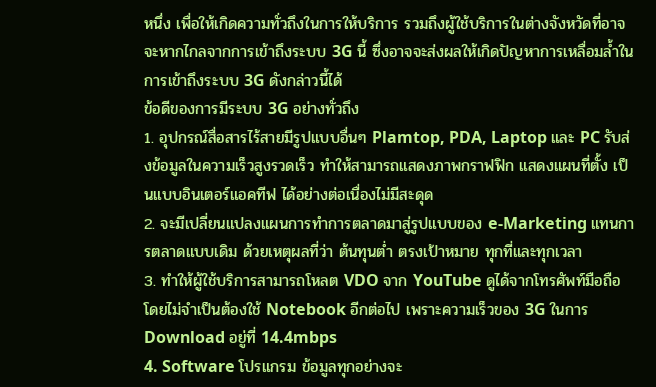หนึ่ง เพื่อให้เกิดความทั่วถึงในการให้บริการ รวมถึงผู้ใช้บริการในต่างจังหวัดที่อาจจะหากไกลจากการเข้าถึงระบบ 3G นี้ ซึ่งอาจจะส่งผลให้เกิดปัญหาการเหลื่อมล้ำในการเข้าถึงระบบ 3G ดังกล่าวนี้ได้
ข้อดีของการมีระบบ 3G อย่างทั่วถึง
1. อุปกรณ์สื่อสารไร้สายมีรูปแบบอื่นๆ Plamtop, PDA, Laptop และ PC รับส่งข้อมูลในความเร็วสูงรวดเร็ว ทำให้สามารถแสดงภาพกราฟฟิก แสดงแผนที่ตั้ง เป็นแบบอินเตอร์แอคทีฟ ได้อย่างต่อเนื่องไม่มีสะดุด
2. จะมีเปลี่ยนแปลงแผนการทำการตลาดมาสู่รูปแบบของ e-Marketing แทนการตลาดแบบเดิม ด้วยเหตุผลที่ว่า ต้นทุนต่ำ ตรงเป้าหมาย ทุกที่และทุกเวลา
3. ทำให้ผู้ใช้บริการสามารถโหลต VDO จาก YouTube ดูได้จากโทรศัพท์มือถือโดยไม่จำเป็นต้องใช้ Notebook อีกต่อไป เพราะความเร็วของ 3G ในการ Download อยู่ที่ 14.4mbps
4. Software โปรแกรม ข้อมูลทุกอย่างจะ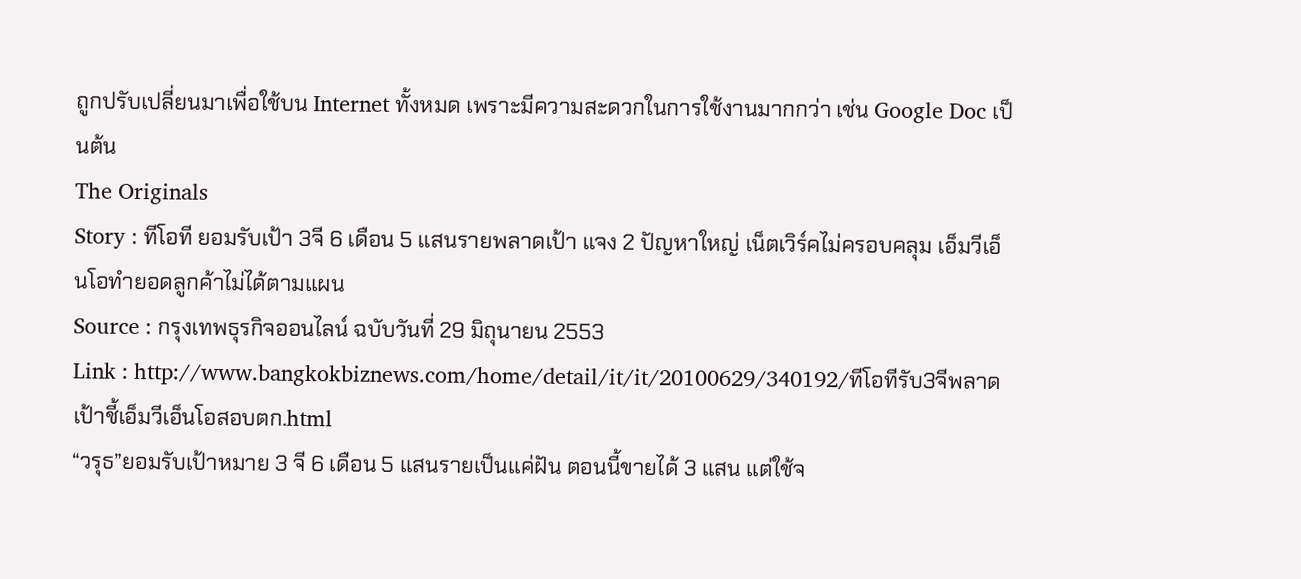ถูกปรับเปลี่ยนมาเพื่อใช้บน Internet ทั้งหมด เพราะมีความสะดวกในการใช้งานมากกว่า เช่น Google Doc เป็นต้น
The Originals
Story : ทีโอที ยอมรับเป้า 3จี 6 เดือน 5 แสนรายพลาดเป้า แจง 2 ปัญหาใหญ่ เน็ตเวิร์คไม่ครอบคลุม เอ็มวีเอ็นโอทำยอดลูกค้าไม่ได้ตามแผน
Source : กรุงเทพธุรกิจออนไลน์ ฉบับวันที่ 29 มิถุนายน 2553
Link : http://www.bangkokbiznews.com/home/detail/it/it/20100629/340192/ทีโอทีรับ3จีพลาดเป้าชี้เอ็มวีเอ็นโอสอบตก.html
“วรุธ”ยอมรับเป้าหมาย 3 จี 6 เดือน 5 แสนรายเป็นแค่ฝัน ตอนนี้ขายได้ 3 แสน แต่ใช้จ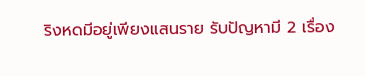ริงหดมีอยู่เพียงแสนราย รับปัญหามี 2 เรื่อง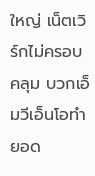ใหญ่ เน็ตเวิร์กไม่ครอบคลุม บวกเอ็มวีเอ็นโอทำยอด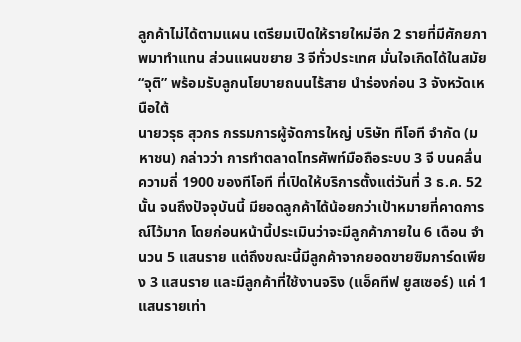ลูกค้าไม่ได้ตามแผน เตรียมเปิดให้รายใหม่อีก 2 รายที่มีศักยภาพมาทำแทน ส่วนแผนขยาย 3 จีทั่วประเทศ มั่นใจเกิดได้ในสมัย “จุติ” พร้อมรับลูกนโยบายถนนไร้สาย นำร่องก่อน 3 จังหวัดเหนือใต้
นายวรุธ สุวกร กรรมการผู้จัดการใหญ่ บริษัท ทีโอที จำกัด (มหาชน) กล่าวว่า การทำตลาดโทรศัพท์มือถือระบบ 3 จี บนคลื่นความถี่ 1900 ของทีโอที ที่เปิดให้บริการตั้งแต่วันที่ 3 ธ.ค. 52 นั้น จนถึงปัจจุบันนี้ มียอดลูกค้าได้น้อยกว่าเป้าหมายที่คาดการณ์ไว้มาก โดยก่อนหน้านี้ประเมินว่าจะมีลูกค้าภายใน 6 เดือน จำนวน 5 แสนราย แต่ถึงขณะนี้มีลูกค้าจากยอดขายซิมการ์ดเพียง 3 แสนราย และมีลูกค้าที่ใช้งานจริง (แอ็คทีฟ ยูสเซอร์) แค่ 1 แสนรายเท่า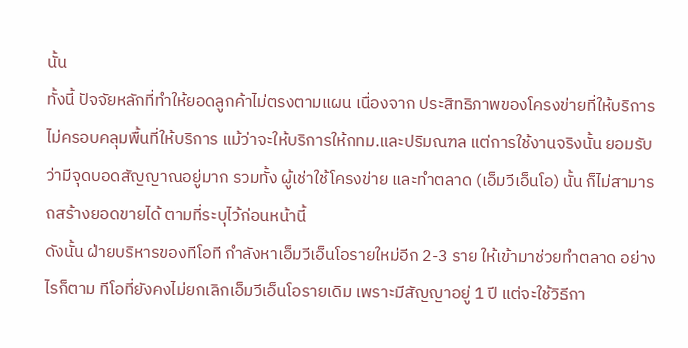นั้น
ทั้งนี้ ปัจจัยหลักที่ทำให้ยอดลูกค้าไม่ตรงตามแผน เนื่องจาก ประสิทธิภาพของโครงข่ายที่ให้บริการ ไม่ครอบคลุมพื้นที่ให้บริการ แม้ว่าจะให้บริการให้กทม.และปริมณฑล แต่การใช้งานจริงนั้น ยอมรับว่ามีจุดบอดสัญญาณอยู่มาก รวมทั้ง ผู้เช่าใช้โครงข่าย และทำตลาด (เอ็มวีเอ็นโอ) นั้น ก็ไม่สามารถสร้างยอดขายได้ ตามที่ระบุไว้ก่อนหน้านี้
ดังนั้น ฝ่ายบริหารของทีโอที กำลังหาเอ็มวีเอ็นโอรายใหม่อีก 2-3 ราย ให้เข้ามาช่วยทำตลาด อย่างไรก็ตาม ทีโอที่ยังคงไม่ยกเลิกเอ็มวีเอ็นโอรายเดิม เพราะมีสัญญาอยู่ 1 ปี แต่จะใช้วิธีกา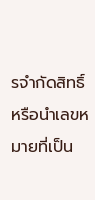รจำกัดสิทธิ์ หรือนำเลขหมายที่เป็น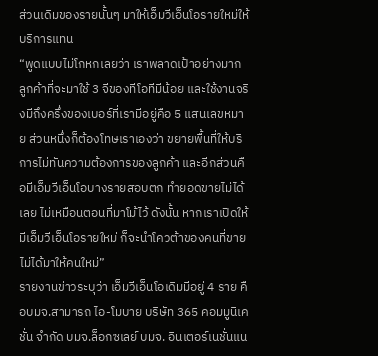ส่วนเดิมของรายนั้นๆ มาให้เอ็มวีเอ็นโอรายใหม่ให้บริการแทน
“พูดแบบไม่โกหกเลยว่า เราพลาดเป้าอย่างมาก ลูกค้าที่จะมาใช้ 3 จีของทีโอทีมีน้อย และใช้งานจริงมีถึงครึ่งของเบอร์ที่เรามีอยู่คือ 5 แสนเลขหมาย ส่วนหนึ่งก็ต้องโทษเราเองว่า ขยายพื้นที่ให้บริการไม่ทันความต้องการของลูกค้า และอีกส่วนคือมีเอ็มวีเอ็นโอบางรายสอบตก ทำยอดขายไม่ได้เลย ไม่เหมือนตอนที่มาโม้ไว้ ดังนั้น หากเราเปิดให้มีเอ็มวีเอ็นโอรายใหม่ ก็จะนำโควต้าของคนที่ขายไม่ได้มาให้คนใหม่”
รายงานข่าวระบุว่า เอ็มวีเอ็นโอเดิมมีอยู่ 4 ราย คือบมจ.สามารถ ไอ-โมบาย บริษัท 365 คอมมูนิเคชั่น จำกัด บมจ.ล็อกซเลย์ บมจ. อินเตอร์เนชั่นแน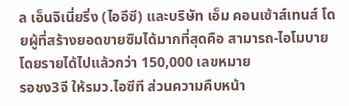ล เอ็นจิเนี่ยริ่ง (ไออีซี) และบริษัท เอ็ม คอนเซ้าส์เทนส์ โดยผู้ที่สร้างยอดขายซิมได้มากที่สุดคือ สามารถ-ไอโมบาย โดยรายได้ไปแล้วกว่า 150,000 เลขหมาย
รอชง3จี ให้รมว.ไอซีที ส่วนความคืบหน้า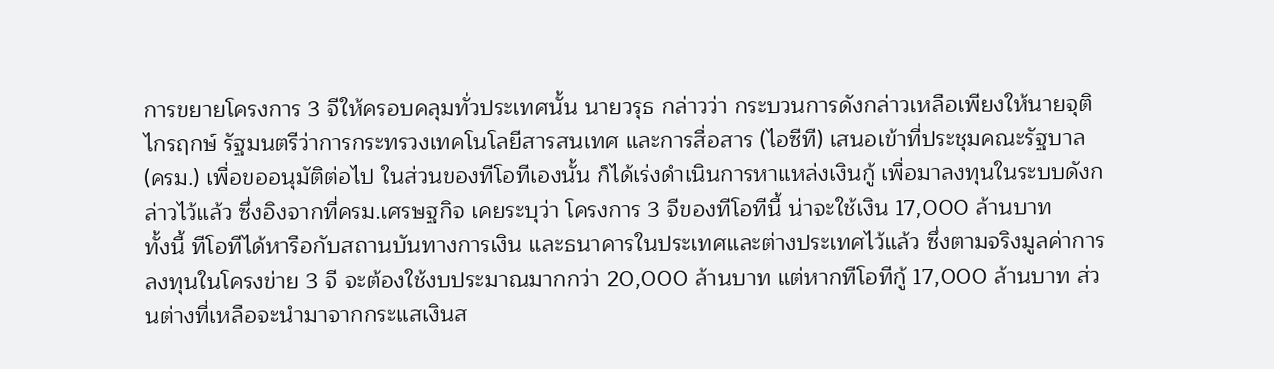การขยายโครงการ 3 จีให้ครอบคลุมทั่วประเทศนั้น นายวรุธ กล่าวว่า กระบวนการดังกล่าวเหลือเพียงให้นายจุติ ไกรฤกษ์ รัฐมนตรีว่าการกระทรวงเทคโนโลยีสารสนเทศ และการสื่อสาร (ไอซีที) เสนอเข้าที่ประชุมคณะรัฐบาล (ครม.) เพื่อขออนุมัติต่อไป ในส่วนของทีโอทีเองนั้น ก็ได้เร่งดำเนินการหาแหล่งเงินกู้ เพื่อมาลงทุนในระบบดังกล่าวไว้แล้ว ซึ่งอิงจากที่ครม.เศรษฐกิจ เคยระบุว่า โครงการ 3 จีของทีโอทีนี้ น่าจะใช้เงิน 17,000 ล้านบาท
ทั้งนี้ ทีโอทีได้หารือกับสถานบันทางการเงิน และธนาคารในประเทศและต่างประเทศไว้แล้ว ซึ่งตามจริงมูลค่าการลงทุนในโครงข่าย 3 จี จะต้องใช้งบประมาณมากกว่า 20,000 ล้านบาท แต่หากทีโอทีกู้ 17,000 ล้านบาท ส่วนต่างที่เหลือจะนำมาจากกระแสเงินส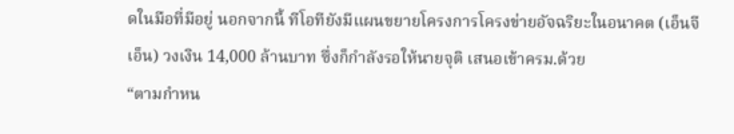ดในมือที่มีอยู่ นอกจากนี้ ทีโอทียังมีแผนขยายโครงการโครงข่ายอัจฉริยะในอนาคต (เอ็นจีเอ็น) วงเงิน 14,000 ล้านบาท ซึ่งก็กำลังรอให้นายจุติ เสนอเข้าครม.ด้วย
“ตามกำหน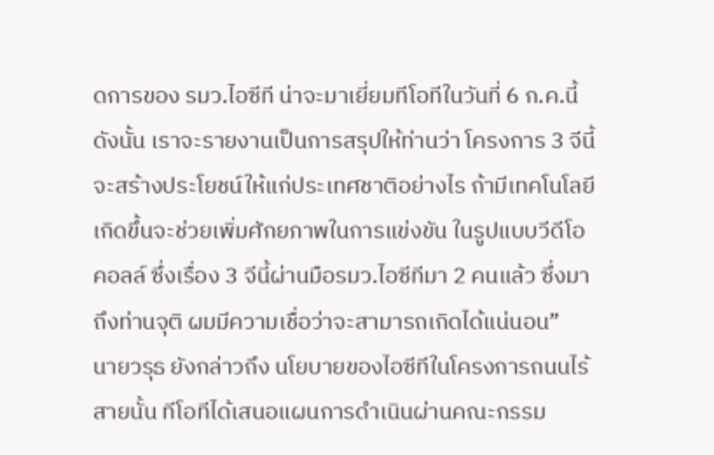ดการของ รมว.ไอซีที น่าจะมาเยี่ยมทีโอทีในวันที่ 6 ก.ค.นี้ ดังนั้น เราจะรายงานเป็นการสรุปให้ท่านว่า โครงการ 3 จีนี้จะสร้างประโยชน์ให้แก่ประเทศชาติอย่างไร ถ้ามีเทคโนโลยีเกิดขึ้นจะช่วยเพิ่มศักยภาพในการแข่งขัน ในรูปแบบวีดีโอคอลล์ ซึ่งเรื่อง 3 จีนี้ผ่านมือรมว.ไอซีทีมา 2 คนแล้ว ซึ่งมาถึงท่านจุติ ผมมีความเชื่อว่าจะสามารถเกิดได้แน่นอน”
นายวรุธ ยังกล่าวถึง นโยบายของไอซีทีในโครงการถนนไร้สายนั้น ทีโอทีได้เสนอแผนการดำเนินผ่านคณะกรรม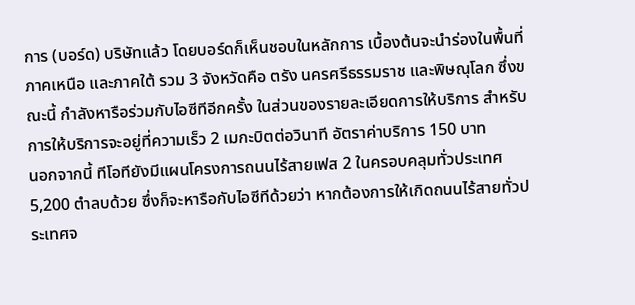การ (บอร์ด) บริษัทแล้ว โดยบอร์ดก็เห็นชอบในหลักการ เบื้องต้นจะนำร่องในพื้นที่ภาคเหนือ และภาคใต้ รวม 3 จังหวัดคือ ตรัง นครศรีธรรมราช และพิษณุโลก ซึ่งขณะนี้ กำลังหารือร่วมกับไอซีทีอีกครั้ง ในส่วนของรายละเอียดการให้บริการ สำหรับการให้บริการจะอยู่ที่ความเร็ว 2 เมกะบิตต่อวินาที อัตราค่าบริการ 150 บาท
นอกจากนี้ ทีโอทียังมีแผนโครงการถนนไร้สายเฟส 2 ในครอบคลุมทั่วประเทศ 5,200 ตำลบด้วย ซึ่งก็จะหารือกับไอซีทีด้วยว่า หากต้องการให้เกิดถนนไร้สายทั่วประเทศจ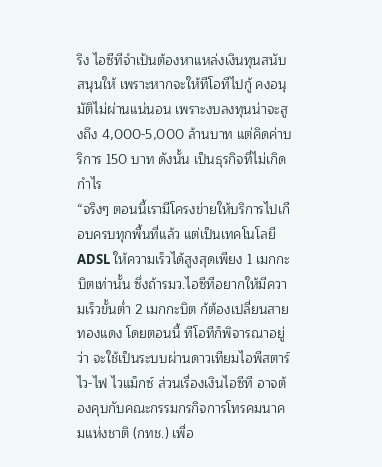ริง ไอซีทีจำเป้นต้องหาแหล่งเงินทุนสนับสนุนให้ เพราะหากจะให้ทีโอทีไปกู้ คงอนุมัติไม่ผ่านแน่นอน เพราะงบลงทุนน่าจะสูงถึง 4,000-5,000 ล้านบาท แต่คิดค่าบริการ 150 บาท ดังนั้น เป็นธุรกิจที่ไม่เกิดกำไร
“จริงๆ ตอนนี้เรามีโครงข่ายให้บริการไปเกือบครบทุกพื้นที่แล้ว แต่เป็นเทคโนโลยี ADSL ให้ความเร็วได้สูงสุดเพียง 1 เมกกะบิตเท่านั้น ซึ่งถ้ารมว.ไอซีทีอยากให้มีความเร็วขั้นต่ำ 2 เมกกะบิต ก้ต้องเปลี่ยนสายทองแดง โดยตอนนี้ ทีโอทีก็พิจารณาอยู่ว่า จะใช้เป็นระบบผ่านดาวเทียมไอพีสตาร์ ไว-ไฟ ไวแม็กซ์ ส่วนเรื่องเงินไอซีที อาจต้องคุบกับคณะกรรมกรกิจการโทรคมนาคมแห่งชาติ (กทช.) เพื่อ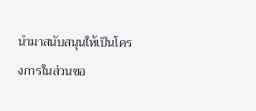นำมาสนับสนุนให้เป็นโครงการในส่วนขอ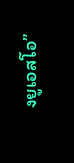งยูเอสโอ”